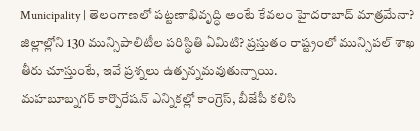Municipality | తెలంగాణలో పట్టణాభివృద్ధి అంటే కేవలం హైదరాబాద్ మాత్రమేనా? జిల్లాల్లోని 130 మున్సిపాలిటీల పరిస్థితి ఏమిటి? ప్రస్తుతం రాష్ట్రంలో మున్సిపల్ శాఖ తీరు చూస్తుంటే, ఇవే ప్రశ్నలు ఉత్పన్నమవుతున్నాయి.
మహబూబ్నగర్ కార్పొరేషన్ ఎన్నికల్లో కాంగ్రెస్, బీజేపీ కలిసి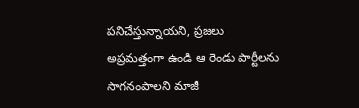పనిచేస్తున్నాయని, ప్రజలు అప్రమత్తంగా ఉండి ఆ రెండు పార్టీలను సాగనంపాలని మాజీ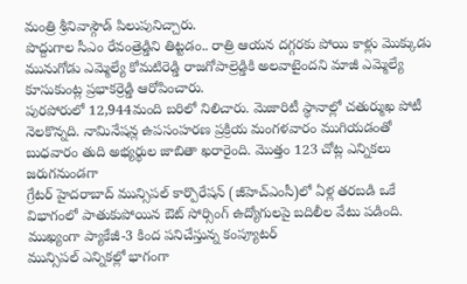మంత్రి శ్రీనివాస్గౌడ్ పిలుపునిచ్చారు.
పొద్దుగాల సీఎం రేవంత్రెడ్డిని తిట్టడం.. రాత్రి ఆయన దగ్గరకు పోయి కాళ్లు మొక్కుడు మునుగోడు ఎమ్మెల్యే కోమటిరెడ్డి రాజగోపాల్రెడ్డికి అలవాటైందని మాజీ ఎమ్మెల్యే కూసుకుంట్ల ప్రభాకర్రెడ్డి ఆరోపించారు.
పురపోరులో 12,944మంది బరిలో నిలిచారు. మెజారిటీ స్థానాల్లో చతుర్ముఖ పోటీ నెలకొన్నది. నామినేషన్ల ఉపసంహరణ ప్రక్రియ మంగళవారం ముగియడంతో బుధవారం తుది అభ్యర్థుల జాబితా ఖరారైంది. మొత్తం 123 చోట్ల ఎన్నికలు జరుగనుండగా
గ్రేటర్ హైదరాబాద్ మున్సిపల్ కార్పొరేషన్ (జీహెచ్ఎంసీ)లో ఏళ్ల తరబడి ఒకే విభాగంలో పాతుకుపోయిన ఔట్ సోర్సింగ్ ఉద్యోగులపై బదిలీల వేటు పడింది. ముఖ్యంగా ప్యాకేజీ-3 కింద పనిచేస్తున్న కంప్యూటర్
మున్సిపల్ ఎన్నికల్లో భాగంగా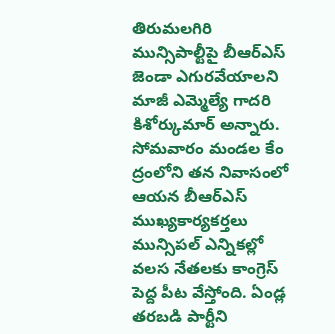తిరుమలగిరి మున్సిపాల్టీపై బీఆర్ఎస్ జెండా ఎగురవేయాలని మాజీ ఎమ్మెల్యే గాదరి కిశోర్కుమార్ అన్నారు. సోమవారం మండల కేం ద్రంలోని తన నివాసంలో ఆయన బీఆర్ఎస్ ముఖ్యకార్యకర్తలు
మున్సిపల్ ఎన్నికల్లో వలస నేతలకు కాంగ్రెస్ పెద్ద పీట వేస్తోంది. ఏండ్ల తరబడి పార్టీని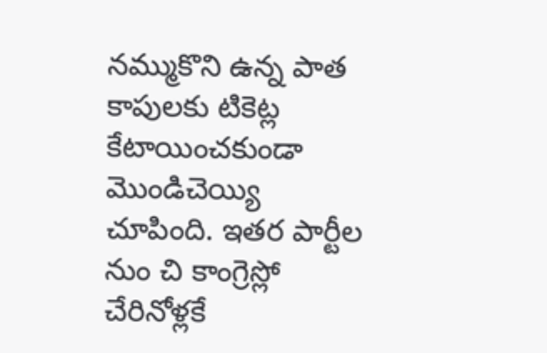నమ్ముకొని ఉన్న పాత కాపులకు టికెట్ల కేటాయించకుండా మొండిచెయ్యి చూపింది. ఇతర పార్టీల నుం చి కాంగ్రెస్లో చేరినోళ్లకే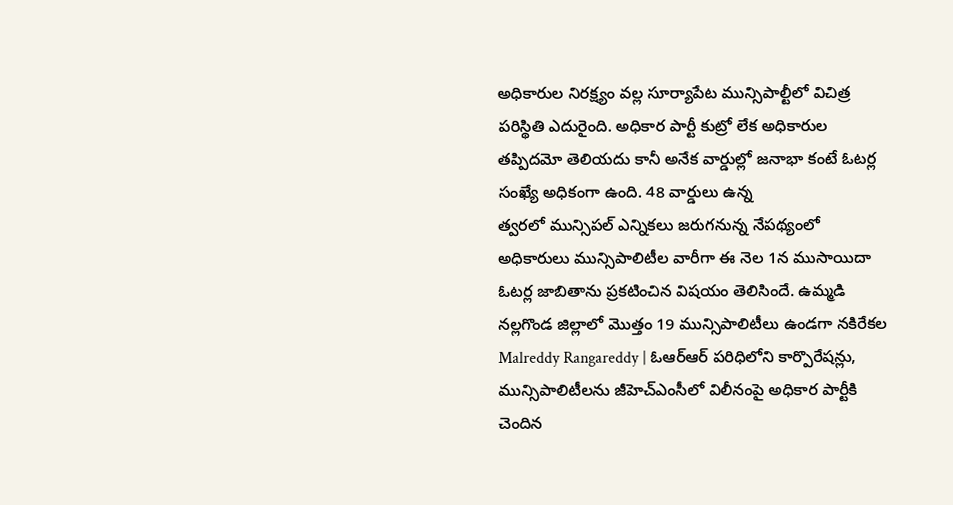అధికారుల నిరక్ష్యం వల్ల సూర్యాపేట మున్సిపాల్టీలో విచిత్ర పరిస్థితి ఎదురైంది. అధికార పార్టీ కుట్రో లేక అధికారుల తప్పిదమో తెలియదు కానీ అనేక వార్డుల్లో జనాభా కంటే ఓటర్ల సంఖ్యే అధికంగా ఉంది. 48 వార్డులు ఉన్న
త్వరలో మున్సిపల్ ఎన్నికలు జరుగనున్న నేపథ్యంలో అధికారులు మున్సిపాలిటీల వారీగా ఈ నెల 1న ముసాయిదా ఓటర్ల జాబితాను ప్రకటించిన విషయం తెలిసిందే. ఉమ్మడి నల్లగొండ జిల్లాలో మొత్తం 19 మున్సిపాలిటీలు ఉండగా నకిరేకల
Malreddy Rangareddy | ఓఆర్ఆర్ పరిధిలోని కార్పొరేషన్లు, మున్సిపాలిటీలను జీహెచ్ఎంసీలో విలీనంపై అధికార పార్టీకి చెందిన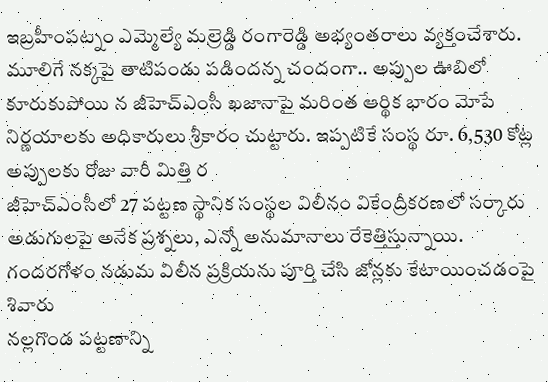ఇబ్రహీంపట్నం ఎమ్మెల్యే మల్రెడ్డి రంగారెడ్డి అభ్యంతరాలు వ్యక్తంచేశారు.
మూలిగే నక్కపై తాటిపండు పడిందన్న చందంగా.. అప్పుల ఊబిలో కూరుకుపోయి న జీహెచ్ఎంసీ ఖజానాపై మరింత ఆర్థిక భారం మోపే నిర్ణయాలకు అధికారులు శ్రీకారం చుట్టారు. ఇప్పటికే సంస్థ రూ. 6,530 కోట్ల అప్పులకు రోజు వారీ మిత్తి ర
జీహెచ్ఎంసీలో 27 పట్టణ స్థానిక సంస్థల విలీనం వికేంద్రీకరణలో సర్కారు అడుగులపై అనేక ప్రశ్నలు, ఎన్నో అనుమానాలు రేకెత్తిస్తున్నాయి. గందరగోళం నడుమ విలీన ప్రక్రియను పూర్తి చేసి జోన్లకు కేటాయించడంపై శివారు
నల్లగొండ పట్టణాన్ని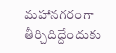మహానగరంగా తీర్చిదిద్దేందుకు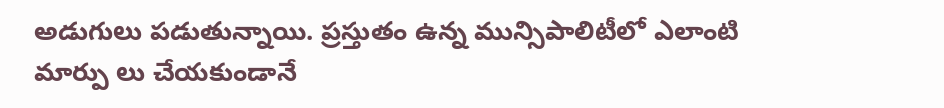అడుగులు పడుతున్నాయి. ప్రస్తుతం ఉన్న మున్సిపాలిటీలో ఎలాంటి మార్పు లు చేయకుండానే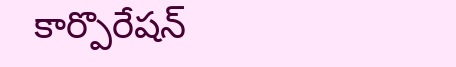కార్పొరేషన్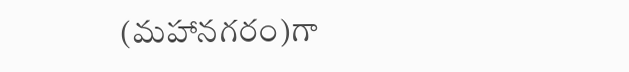(మహానగరం)గా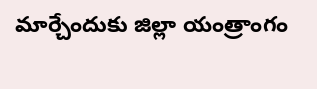మార్చేందుకు జిల్లా యంత్రాంగం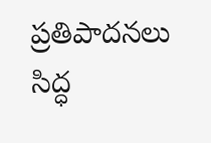ప్రతిపాదనలు సిద్ధ